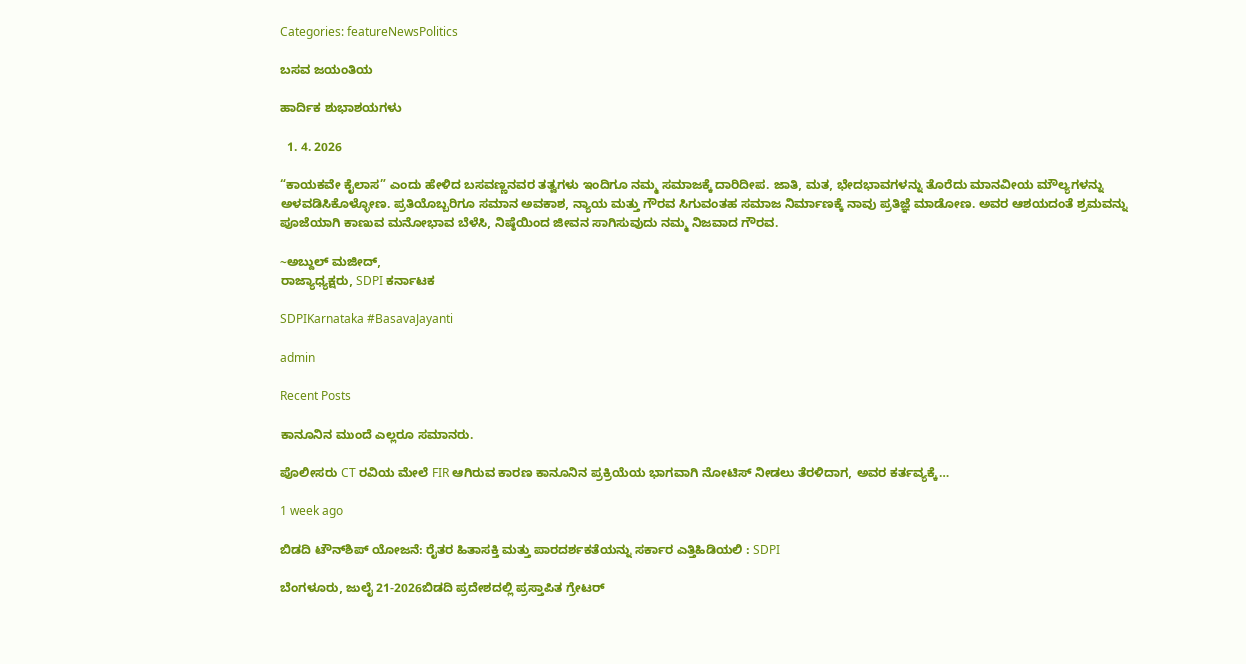Categories: featureNewsPolitics

ಬಸವ ಜಯಂತಿಯ

ಹಾರ್ದಿಕ ಶುಭಾಶಯಗಳು

  1. 4. 2026

“ಕಾಯಕವೇ ಕೈಲಾಸ” ಎಂದು ಹೇಳಿದ ಬಸವಣ್ಣನವರ ತತ್ವಗಳು ಇಂದಿಗೂ ನಮ್ಮ ಸಮಾಜಕ್ಕೆ ದಾರಿದೀಪ. ಜಾತಿ, ಮತ, ಭೇದಭಾವಗಳನ್ನು ತೊರೆದು ಮಾನವೀಯ ಮೌಲ್ಯಗಳನ್ನು ಅಳವಡಿಸಿಕೊಳ್ಳೋಣ. ಪ್ರತಿಯೊಬ್ಬರಿಗೂ ಸಮಾನ ಅವಕಾಶ, ನ್ಯಾಯ ಮತ್ತು ಗೌರವ ಸಿಗುವಂತಹ ಸಮಾಜ ನಿರ್ಮಾಣಕ್ಕೆ ನಾವು ಪ್ರತಿಜ್ಞೆ ಮಾಡೋಣ. ಅವರ ಆಶಯದಂತೆ ಶ್ರಮವನ್ನು ಪೂಜೆಯಾಗಿ ಕಾಣುವ ಮನೋಭಾವ ಬೆಳೆಸಿ, ನಿಷ್ಠೆಯಿಂದ ಜೀವನ ಸಾಗಿಸುವುದು ನಮ್ಮ ನಿಜವಾದ ಗೌರವ.

~ಅಬ್ದುಲ್‌ ಮಜೀದ್‌,
ರಾಜ್ಯಾಧ್ಯಕ್ಷರು, SDPI ಕರ್ನಾಟಕ

SDPIKarnataka #BasavaJayanti

admin

Recent Posts

ಕಾನೂನಿನ ಮುಂದೆ ಎಲ್ಲರೂ ಸಮಾನರು.

ಪೊಲೀಸರು CT ರವಿಯ ಮೇಲೆ FIR ಆಗಿರುವ ಕಾರಣ ಕಾನೂನಿನ ಪ್ರಕ್ರಿಯೆಯ ಭಾಗವಾಗಿ ನೋಟಿಸ್ ನೀಡಲು ತೆರಳಿದಾಗ, ಅವರ ಕರ್ತವ್ಯಕ್ಕೆ…

1 week ago

ಬಿಡದಿ ಟೌನ್‌ಶಿಪ್ ಯೋಜನೆ: ರೈತರ ಹಿತಾಸಕ್ತಿ ಮತ್ತು ಪಾರದರ್ಶಕತೆಯನ್ನು ಸರ್ಕಾರ ಎತ್ತಿಹಿಡಿಯಲಿ : SDPI

ಬೆಂಗಳೂರು, ಜುಲೈ 21-2026ಬಿಡದಿ ಪ್ರದೇಶದಲ್ಲಿ ಪ್ರಸ್ತಾಪಿತ ಗ್ರೇಟರ್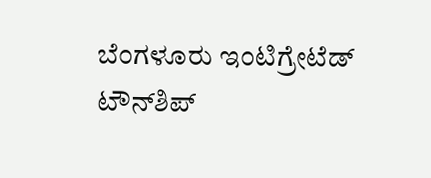ಬೆಂಗಳೂರು ಇಂಟಿಗ್ರೇಟೆಡ್ ಟೌನ್‌ಶಿಪ್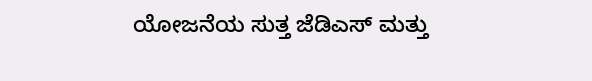ಯೋಜನೆಯ ಸುತ್ತ ಜೆಡಿಎಸ್ ಮತ್ತು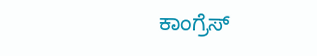ಕಾಂಗ್ರೆಸ್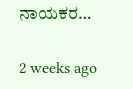ನಾಯಕರ…

2 weeks ago